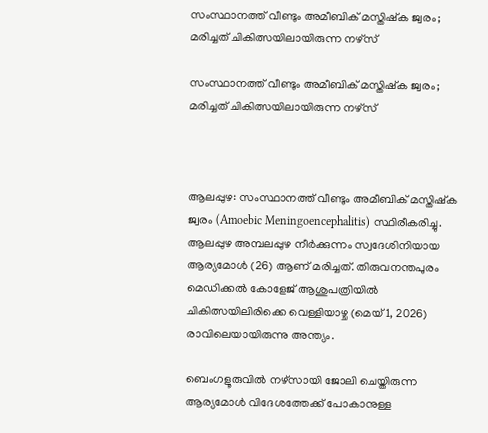സംസ്ഥാനത്ത് വീണ്ടും അമീബിക് മസ്തിഷ്‌ക ജ്വരം; മരിച്ചത് ചികിത്സയിലായിരുന്ന നഴ്‌സ്

സംസ്ഥാനത്ത് വീണ്ടും അമീബിക് മസ്തിഷ്‌ക ജ്വരം; മരിച്ചത് ചികിത്സയിലായിരുന്ന നഴ്‌സ്



ആലപ്പുഴ: സംസ്ഥാനത്ത് വീണ്ടും അമീബിക് മസ്തിഷ്‌ക ജ്വരം (Amoebic Meningoencephalitis) സ്ഥിരീകരിച്ചു. ആലപ്പുഴ അമ്പലപ്പുഴ നീർക്കുന്നം സ്വദേശിനിയായ ആര്യമോൾ (26) ആണ് മരിച്ചത്. തിരുവനന്തപുരം മെഡിക്കൽ കോളേജ് ആശുപത്രിയിൽ ചികിത്സയിലിരിക്കെ വെള്ളി‌യാഴ്ച (മെയ് 1, 2026) രാവിലെയായിരുന്നു അന്ത്യം.

ബെംഗളൂരുവിൽ നഴ്‌സായി ജോലി ചെയ്തിരുന്ന ആര്യമോൾ വിദേശത്തേക്ക് പോകാനുള്ള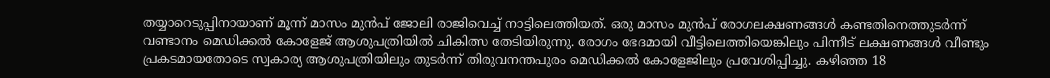തയ്യാറെടുപ്പിനായാണ് മൂന്ന് മാസം മുൻപ് ജോലി രാജിവെച്ച് നാട്ടിലെത്തിയത്. ഒരു മാസം മുൻപ് രോഗലക്ഷണങ്ങൾ കണ്ടതിനെത്തുടർന്ന് വണ്ടാനം മെഡിക്കൽ കോളേജ് ആശുപത്രിയിൽ ചികിത്സ തേടിയിരുന്നു. രോഗം ഭേദമായി വീട്ടിലെത്തിയെങ്കിലും പിന്നീട് ലക്ഷണങ്ങൾ വീണ്ടും പ്രകടമായതോടെ സ്വകാര്യ ആശുപത്രിയിലും തുടർന്ന് തിരുവനന്തപുരം മെഡിക്കൽ കോളേജിലും പ്രവേശിപ്പിച്ചു. കഴിഞ്ഞ 18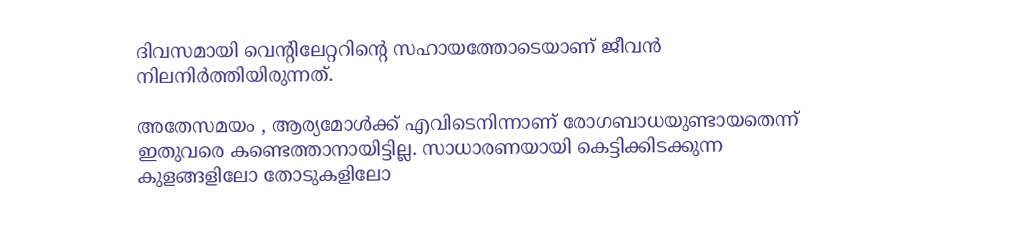ദിവസമായി വെന്റിലേറ്ററിന്റെ സഹായത്തോടെയാണ് ജീവൻ നിലനിർത്തിയിരുന്നത്.

അതേസമയം , ആര്യമോൾക്ക് എവിടെനിന്നാണ് രോഗബാധയുണ്ടായതെന്ന് ഇതുവരെ കണ്ടെത്താനായിട്ടില്ല. സാധാരണയായി കെട്ടിക്കിടക്കുന്ന കുളങ്ങളിലോ തോടുകളിലോ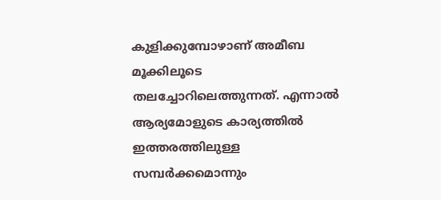കുളിക്കുമ്പോഴാണ് അമീബ മൂക്കിലൂടെ തലച്ചോറിലെത്തുന്നത്. എന്നാൽ ആര്യമോളുടെ കാര്യത്തിൽ ഇത്തരത്തിലുള്ള സമ്പർക്കമൊന്നും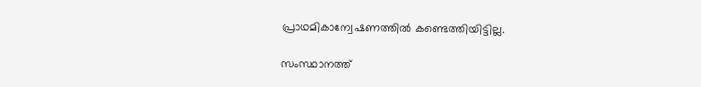പ്രാഥമികാന്വേഷണത്തിൽ കണ്ടെത്തിയിട്ടില്ല.

സംസ്ഥാനത്ത്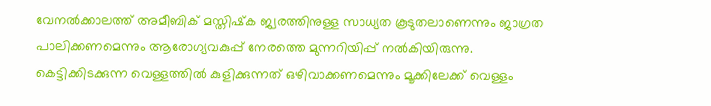വേനൽക്കാലത്ത് അമീബിക് മസ്തിഷ്‌ക ജ്വരത്തിനുള്ള സാധ്യത കൂടുതലാണെന്നും ജാഗ്രത പാലിക്കണമെന്നും ആരോഗ്യവകുപ്പ് നേരത്തെ മുന്നറിയിപ്പ് നൽകിയിരുന്നു. കെട്ടിക്കിടക്കുന്ന വെള്ളത്തിൽ കുളിക്കുന്നത് ഒഴിവാക്കണമെന്നും മൂക്കിലേക്ക് വെള്ളം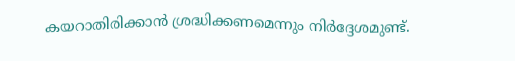കയറാതിരിക്കാൻ ശ്രദ്ധിക്കണമെന്നും നിർദ്ദേശമുണ്ട്.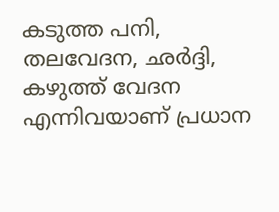കടുത്ത പനി, തലവേദന, ഛർദ്ദി, കഴുത്ത് വേദന എന്നിവയാണ് പ്രധാന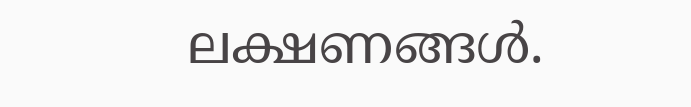ലക്ഷണങ്ങൾ.